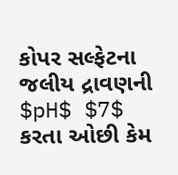કોપર સલ્ફેટના જલીય દ્રાવણની $pH$ $7$ કરતા ઓછી કેમ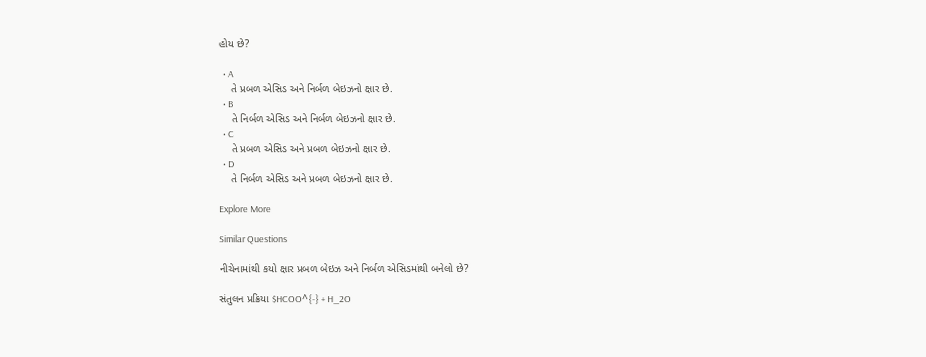હોય છે?

  • A
    તે પ્રબળ એસિડ અને નિર્બળ બેઇઝનો ક્ષાર છે.
  • B
    તે નિર્બળ એસિડ અને નિર્બળ બેઇઝનો ક્ષાર છે.
  • C
    તે પ્રબળ એસિડ અને પ્રબળ બેઇઝનો ક્ષાર છે.
  • D
    તે નિર્બળ એસિડ અને પ્રબળ બેઇઝનો ક્ષાર છે.

Explore More

Similar Questions

નીચેનામાંથી કયો ક્ષાર પ્રબળ બેઇઝ અને નિર્બળ એસિડમાંથી બનેલો છે?

સંતુલન પ્રક્રિયા $HCOO^{-} + H_2O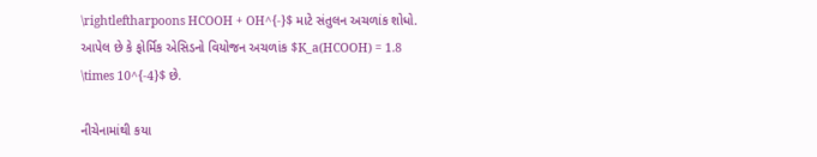\rightleftharpoons HCOOH + OH^{-}$ માટે સંતુલન અચળાંક શોધો.
આપેલ છે કે ફોર્મિક એસિડનો વિયોજન અચળાંક $K_a(HCOOH) = 1.8 \times 10^{-4}$ છે.

નીચેનામાંથી કયા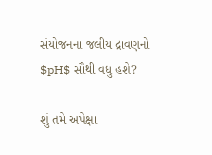સંયોજનના જલીય દ્રાવણનો $pH$ સૌથી વધુ હશે?

શું તમે અપેક્ષા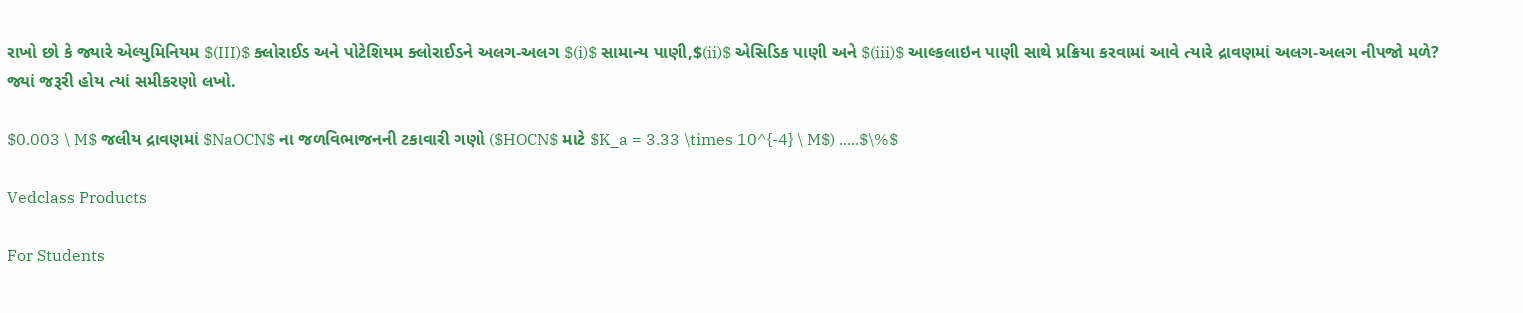રાખો છો કે જ્યારે એલ્યુમિનિયમ $(III)$ ક્લોરાઈડ અને પોટેશિયમ ક્લોરાઈડને અલગ-અલગ $(i)$ સામાન્ય પાણી,$(ii)$ એસિડિક પાણી અને $(iii)$ આલ્કલાઇન પાણી સાથે પ્રક્રિયા કરવામાં આવે ત્યારે દ્રાવણમાં અલગ-અલગ નીપજો મળે? જ્યાં જરૂરી હોય ત્યાં સમીકરણો લખો.

$0.003 \ M$ જલીય દ્રાવણમાં $NaOCN$ ના જળવિભાજનની ટકાવારી ગણો ($HOCN$ માટે $K_a = 3.33 \times 10^{-4} \ M$) .....$\%$

Vedclass Products

For Students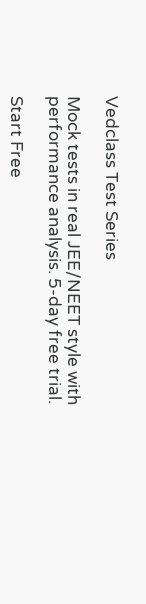Vedclass Test Series

Mock tests in real JEE/NEET style with performance analysis. 5-day free trial.

Start Free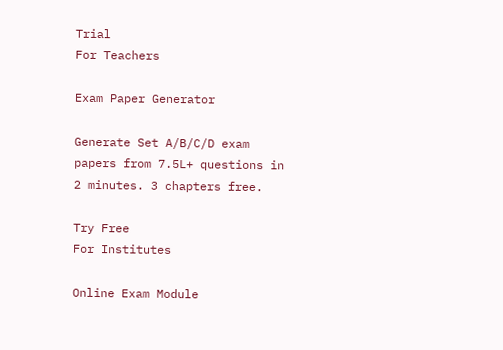Trial
For Teachers

Exam Paper Generator

Generate Set A/B/C/D exam papers from 7.5L+ questions in 2 minutes. 3 chapters free.

Try Free
For Institutes

Online Exam Module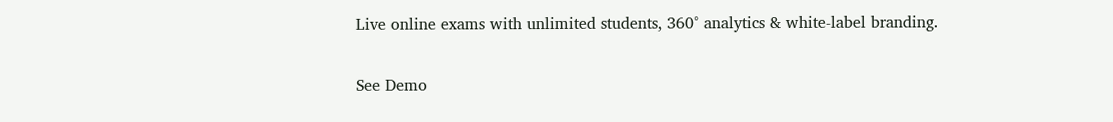Live online exams with unlimited students, 360° analytics & white-label branding.

See Demo